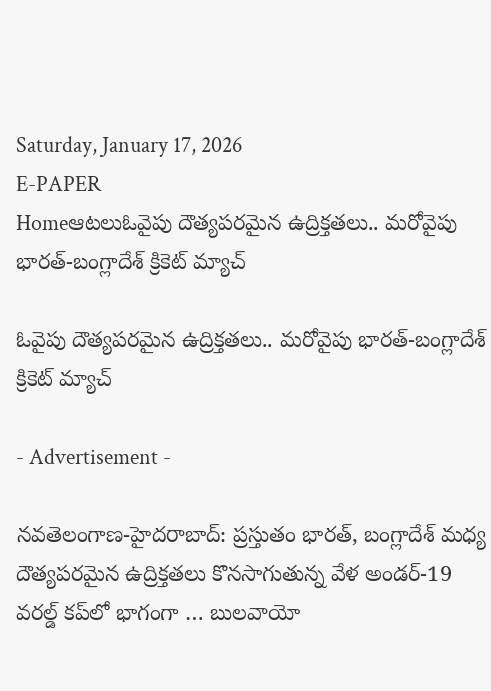Saturday, January 17, 2026
E-PAPER
Homeఆటలుఓవైపు దౌత్యపరమైన ఉద్రిక్తతలు.. మ‌రోవైపు భారత్‌-బంగ్లాదేశ్ క్రికెట్ మ్యాచ్

ఓవైపు దౌత్యపరమైన ఉద్రిక్తతలు.. మ‌రోవైపు భారత్‌-బంగ్లాదేశ్ క్రికెట్ మ్యాచ్

- Advertisement -

న‌వ‌తెలంగాణ‌-హైద‌రాబాద్: ప్రస్తుతం భారత్‌, బంగ్లాదేశ్‌ మధ్య దౌత్యపరమైన ఉద్రిక్తతలు కొనసాగుతున్న వేళ అండర్‌-19 వరల్డ్ కప్‌లో భాగంగా … బులవాయో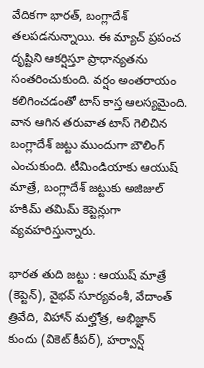వేదికగా భారత్‌, బంగ్లాదేశ్‌ తలపడనున్నాయి. ఈ మ్యాచ్‌ ప్రపంచ దృష్టిని ఆకర్షిస్తూ ప్రాధాన్యతను సంతరించుకుంది. వర్షం అంతరాయం కలిగించడంతో టాస్‌ కాస్త ఆలస్యమైంది. వాన ఆగిన తరువాత టాస్‌ గెలిచిన బంగ్లాదేశ్‌ జట్టు ముందుగా బౌలింగ్‌ ఎంచుకుంది. టీమిండియాకు ఆయుష్‌ మాత్రే, బంగ్లాదేశ్‌ జట్టుకు అజిజుల్‌ హకిమ్‌ తమిమ్‌ కెప్టెన్లుగా వ్యవహరిస్తున్నారు.

భారత తుది జట్టు : ఆయుష్‌ మాత్రే (కెప్టెన్‌), వైభవ్‌ సూర్యవంశీ, వేదాంత్‌ త్రివేది, విహాన్‌ మల్హోత్ర, అభిజ్ఞాన్‌ కుందు (వికెట్‌ కీపర్‌), హర్వాన్ష్‌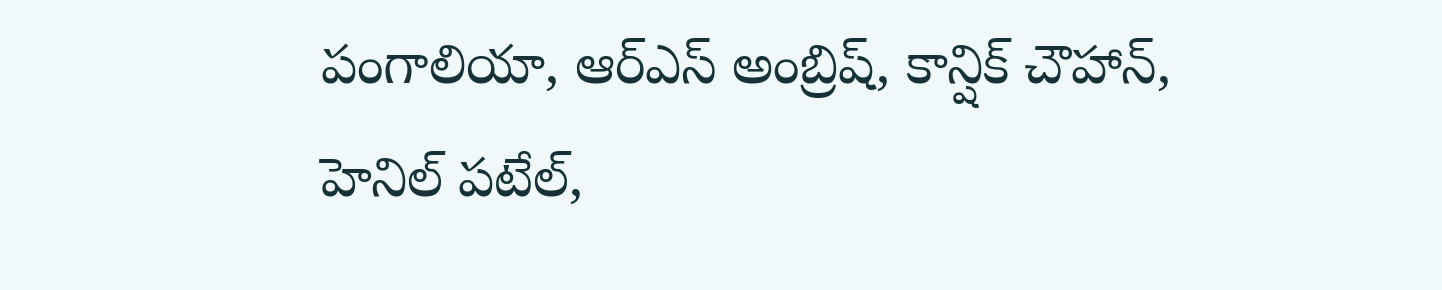పంగాలియా, ఆర్‌ఎస్‌ అంబ్రిష్‌, కాన్షిక్‌ చౌహాన్‌, హెనిల్‌ పటేల్‌,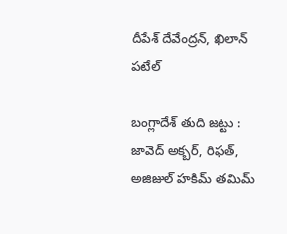దీపేశ్‌ దేవేంద్రన్‌, ఖిలాన్‌ పటేల్‌

బంగ్లాదేశ్‌ తుది జట్టు : జావెద్‌ అక్బర్‌, రిఫత్‌, అజిజుల్‌ హకిమ్‌ తమిమ్‌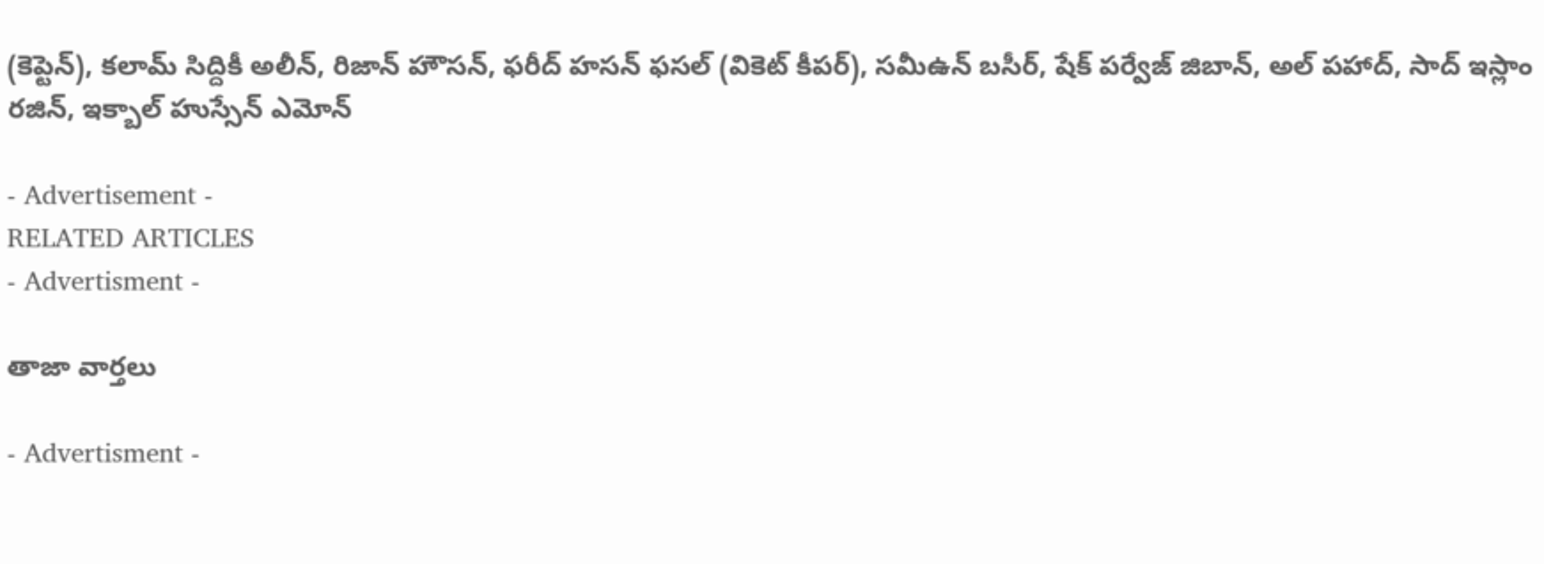(కెప్టెన్‌), కలామ్‌ సిద్దికీ అలీన్‌, రిజాన్‌ హౌసన్‌, ఫరీద్‌ హసన్‌ ఫసల్‌ (వికెట్‌ కీపర్‌), సమీఉన్‌ బసీర్‌, షేక్‌ పర్వేజ్‌ జిబాన్‌, అల్‌ పహాద్‌, సాద్‌ ఇస్లాం రజిన్‌, ఇక్బాల్‌ హుస్సేన్‌ ఎమోన్‌

- Advertisement -
RELATED ARTICLES
- Advertisment -

తాజా వార్తలు

- Advertisment -